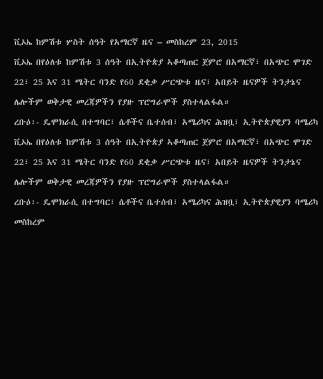ቪኦኤ ከምሽቱ ሦስት ሰዓት የአማርኛ ዜና – መስከረም 23, 2015
ቪኦኤ በየዕለቱ ከምሽቱ 3 ሰዓት በኢትዮጵያ ኣቆጣጠር ጀምሮ በአማርኛ፣ በአጭር ሞገድ 22፣ 25 እና 31 ሜትር ባንድ የ60 ደቂቃ ሥርጭቱ ዜና፣ አበይት ዜናዎች ትንታኔና ሌሎችም ወቅታዊ መረጃዎችን የያዙ ፕሮግራሞች ያስተላልፋል።
ረቡዕ፡- ዴሞክራሲ በተግባር፣ ሴቶችና ቤተሰብ፣ አሜሪካና ሕዝቧ፣ ኢትዮጵያዊያን ባሜሪካ
ቪኦኤ በየዕለቱ ከምሽቱ 3 ሰዓት በኢትዮጵያ ኣቆጣጠር ጀምሮ በአማርኛ፣ በአጭር ሞገድ 22፣ 25 እና 31 ሜትር ባንድ የ60 ደቂቃ ሥርጭቱ ዜና፣ አበይት ዜናዎች ትንታኔና ሌሎችም ወቅታዊ መረጃዎችን የያዙ ፕሮግራሞች ያስተላልፋል።
ረቡዕ፡- ዴሞክራሲ በተግባር፣ ሴቶችና ቤተሰብ፣ አሜሪካና ሕዝቧ፣ ኢትዮጵያዊያን ባሜሪካ
መስከረም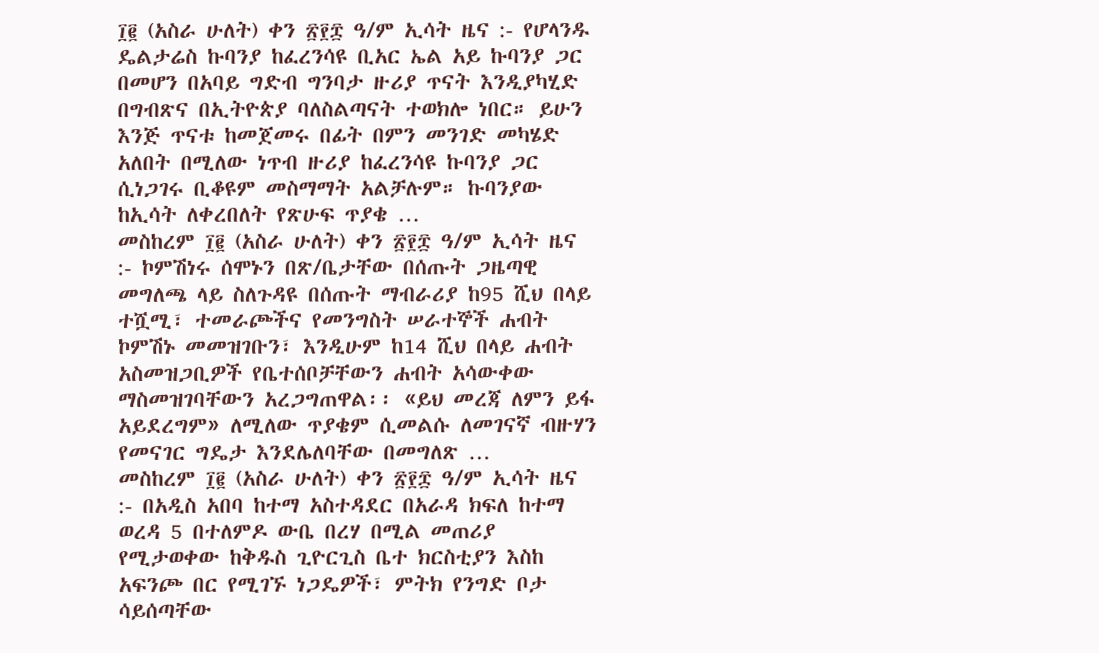፲፪ (አስራ ሁለት) ቀን ፳፻፰ ዓ/ም ኢሳት ዜና :- የሆላንዱ ዴልታሬስ ኩባንያ ከፈረንሳዩ ቢአር ኤል አይ ኩባንያ ጋር በመሆን በአባይ ግድብ ግንባታ ዙሪያ ጥናት እንዲያካሂድ በግብጽና በኢትዮጵያ ባለስልጣናት ተወክሎ ነበር። ይሁን እንጅ ጥናቱ ከመጀመሩ በፊት በምን መንገድ መካሄድ አለበት በሚለው ነጥብ ዙሪያ ከፈረንሳዩ ኩባንያ ጋር ሲነጋገሩ ቢቆዩም መስማማት አልቻሉም። ኩባንያው ከኢሳት ለቀረበለት የጽሁፍ ጥያቄ …
መስከረም ፲፪ (አስራ ሁለት) ቀን ፳፻፰ ዓ/ም ኢሳት ዜና :- ኮምሽነሩ ሰሞኑን በጽ/ቤታቸው በሰጡት ጋዜጣዊ መግለጫ ላይ ስለጉዳዩ በሰጡት ማብራሪያ ከ95 ሺህ በላይ ተሿሚ፣ ተመራጮችና የመንግስት ሠራተኞች ሐብት ኮምሽኑ መመዝገቡን፣ እንዲሁም ከ14 ሺህ በላይ ሐብት አስመዝጋቢዎች የቤተሰቦቻቸውን ሐብት አሳውቀው ማስመዝገባቸውን አረጋግጠዋል፡፡ «ይህ መረጃ ለምን ይፋ አይደረግም» ለሚለው ጥያቄም ሲመልሱ ለመገናኛ ብዙሃን የመናገር ግዴታ እንደሌለባቸው በመግለጽ …
መስከረም ፲፪ (አስራ ሁለት) ቀን ፳፻፰ ዓ/ም ኢሳት ዜና :- በአዲስ አበባ ከተማ አስተዳደር በአራዳ ክፍለ ከተማ ወረዳ 5 በተለምዶ ውቤ በረሃ በሚል መጠሪያ የሚታወቀው ከቅዱስ ጊዮርጊስ ቤተ ክርስቲያን እስከ አፍንጮ በር የሚገኙ ነጋዴዎች፣ ምትክ የንግድ ቦታ ሳይሰጣቸው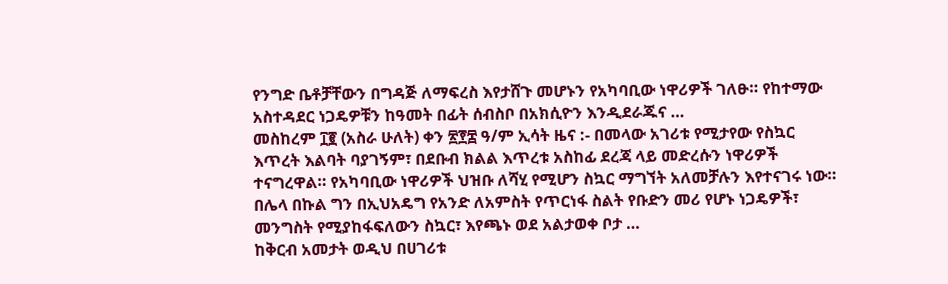የንግድ ቤቶቻቸውን በግዳጅ ለማፍረስ እየታሸጉ መሆኑን የአካባቢው ነዋሪዎች ገለፁ። የከተማው አስተዳደር ነጋዴዎቹን ከዓመት በፊት ሰብስቦ በአክሲዮን እንዲደራጁና …
መስከረም ፲፪ (አስራ ሁለት) ቀን ፳፻፰ ዓ/ም ኢሳት ዜና :- በመላው አገሪቱ የሚታየው የስኳር እጥረት እልባት ባያገኝም፣ በደቡብ ክልል እጥረቱ አስከፊ ደረጃ ላይ መድረሱን ነዋሪዎች ተናግረዋል። የአካባቢው ነዋሪዎች ህዝቡ ለሻሂ የሚሆን ስኳር ማግኘት አለመቻሉን እየተናገሩ ነው። በሌላ በኩል ግን በኢህአዴግ የአንድ ለአምስት የጥርነፋ ስልት የቡድን መሪ የሆኑ ነጋዴዎች፣ መንግስት የሚያከፋፍለውን ስኳር፣ እየጫኑ ወደ አልታወቀ ቦታ …
ከቅርብ አመታት ወዲህ በሀገሪቱ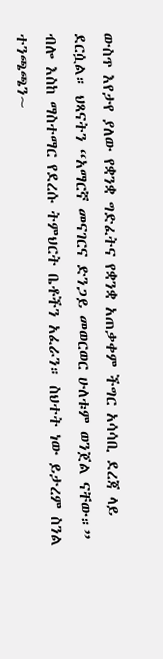ውስጥ እየታየ ያለው የቋንቋ ግድፈትና የቋንቋ አጠቃቀም ችግር አሳሳቢ ደረጃ ላይ ደርሷል። ህጻናትን “አማርኛ መናገርና ድንጋይ መወርወር ሁለቱም ወንጀል ናቸው።” ብሎ እስከ ማስተማር የደረሱ ትምህርት ቤቶችን አፈራን። ስህተት ነው ይታረም ስንል ተንጫጫን~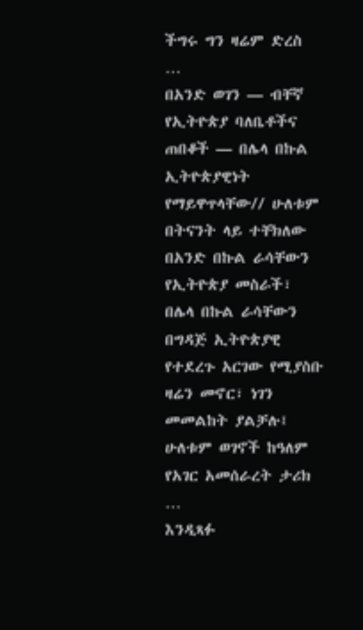ችግሩ ግን ዛሬም ድረስ …
በአንድ ወገን — ብቸኛ የኢትዮጵያ ባለቤቶችና ጠበቆች — በሌላ በኩል ኢትዮጵያዊነት የማይዋጥላቸው// ሁለቱም በትናንት ላይ ተቸክለው በአንድ በኩል ራሳቸውን የኢትዮጵያ መስራች፣ በሌላ በኩል ራሳቸውን በግዳጅ ኢትዮጵያዊ የተደረጉ አርገው የሚያስቡ ዛሬን መኖር፣ ነገን መመልከት ያልቻሉ፤ ሁለቱም ወገኖች ከዓለም የአገር አመሰራረት ታሪክ …
እንዲጻፉ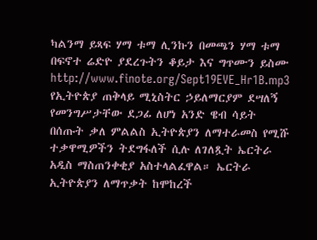ካልንማ ይጻፍ ሃማ ቱማ ሊንኩን በመጫን ሃማ ቱማ በፍኖተ ሬድዮ ያደረጉትን ቆይታ እና ግጥሙን ይስሙ http://www.finote.org/Sept19EVE_Hr1B.mp3
የኢትዮጵያ ጠቅላይ ሚኒስትር ኃይለማርያም ደሣለኝ የመንግሥታቸው ደጋፊ ለሆነ አንድ ዌብ ሳይት በሰጡት ቃለ ምልልስ ኢትዮጵያን ለማተራመስ የሚሹ ተቃዋሚዎችን ትደግፋለች ሲሉ ለገለጿት ኤርትራ አዲስ ማስጠንቀቂያ አስተላልፈዋል። ኤርትራ ኢትዮጵያን ለማጥቃት ከሞከረች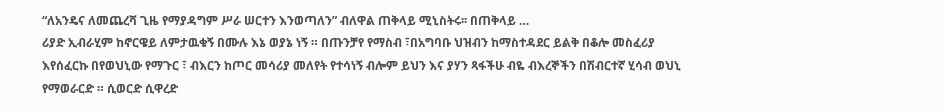“ለአንዴና ለመጨረሻ ጊዜ የማያዳግም ሥራ ሠርተን እንወጣለን” ብለዋል ጠቅላይ ሚኒስትሩ፡፡ በጠቅላይ …
ሪያድ ኢብራሂም ከኖርዌይ ለምታዉቁኝ በሙሉ እኔ ወያኔ ነኝ ። በጡንቻየ የማስብ ፣በአግባቡ ህዝብን ከማስተዳደር ይልቅ በቆሎ መስፈሪያ እየሰፈርኩ በየወህኒው የማጉር ፣ ብእርን ከጦር መሳሪያ መለየት የተሳነኝ ብሎም ይህን እና ያሃን ጻፋችሁ ብዬ ብእረኞችን በሽብርተኛ ሂሳብ ወህኒ የማወራርድ ። ሲወርድ ሲዋረድ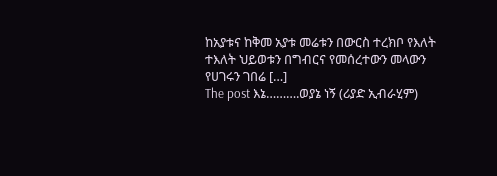ከአያቱና ከቅመ አያቱ መሬቱን በውርስ ተረክቦ የእለት ተእለት ህይወቱን በግብርና የመሰረተውን መላውን የሀገሩን ገበሬ […]
The post እኔ……….ወያኔ ነኝ (ሪያድ ኢብራሂም)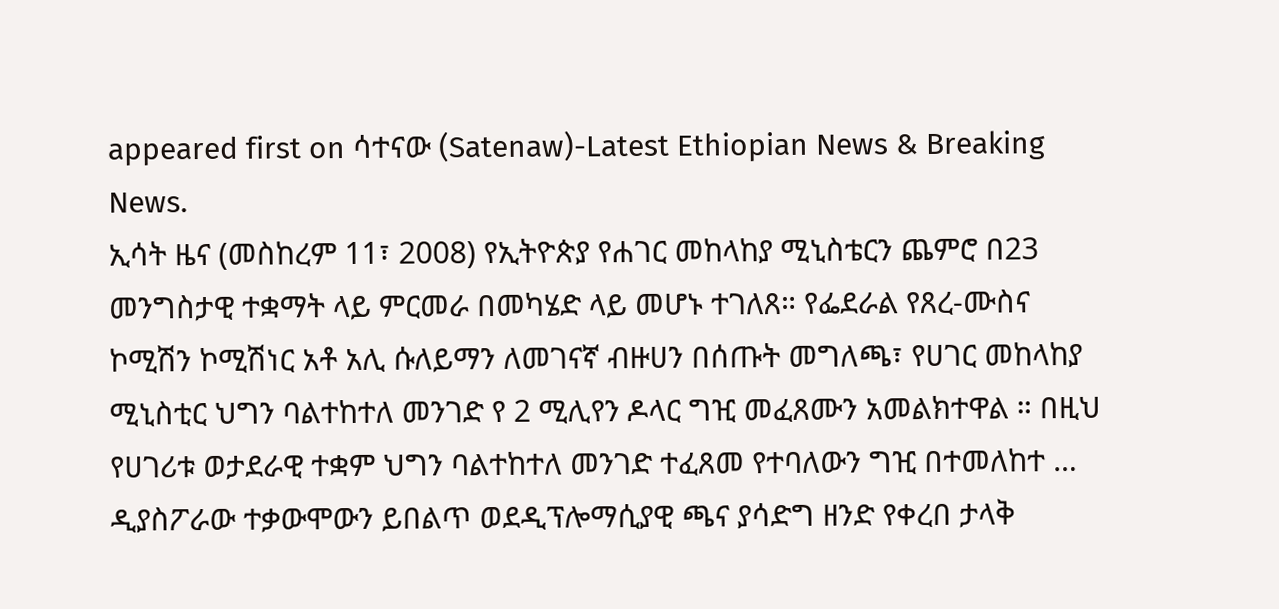appeared first on ሳተናው (Satenaw)-Latest Ethiopian News & Breaking News.
ኢሳት ዜና (መስከረም 11፣ 2008) የኢትዮጵያ የሐገር መከላከያ ሚኒስቴርን ጨምሮ በ23 መንግስታዊ ተቋማት ላይ ምርመራ በመካሄድ ላይ መሆኑ ተገለጸ። የፌደራል የጸረ-ሙስና ኮሚሽን ኮሚሽነር አቶ አሊ ሱለይማን ለመገናኛ ብዙሀን በሰጡት መግለጫ፣ የሀገር መከላከያ ሚኒስቲር ህግን ባልተከተለ መንገድ የ 2 ሚሊየን ዶላር ግዢ መፈጸሙን አመልክተዋል ። በዚህ የሀገሪቱ ወታደራዊ ተቋም ህግን ባልተከተለ መንገድ ተፈጸመ የተባለውን ግዢ በተመለከተ …
ዲያስፖራው ተቃውሞውን ይበልጥ ወደዲፕሎማሲያዊ ጫና ያሳድግ ዘንድ የቀረበ ታላቅ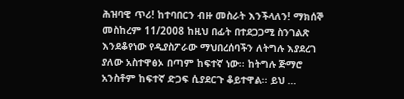ሕዝባዊ ጥሪ! ከተባበርን ብዙ መስራት እንችላለን! ማክሰኞ መስከረም 11/2008 ከዚህ በፊት በተደጋጋሚ ስንገልጽ እንደቆየነው የዲያስፖራው ማህበረሰባችን ለትግሉ እያደረገ ያለው አስተዋፅኦ በጣም ከፍተኛ ነው፡፡ ከትግሉ ጅማሮ አንስቶም ከፍተኛ ድጋፍ ሲያደርጉ ቆይተዋል፡፡ ይህ …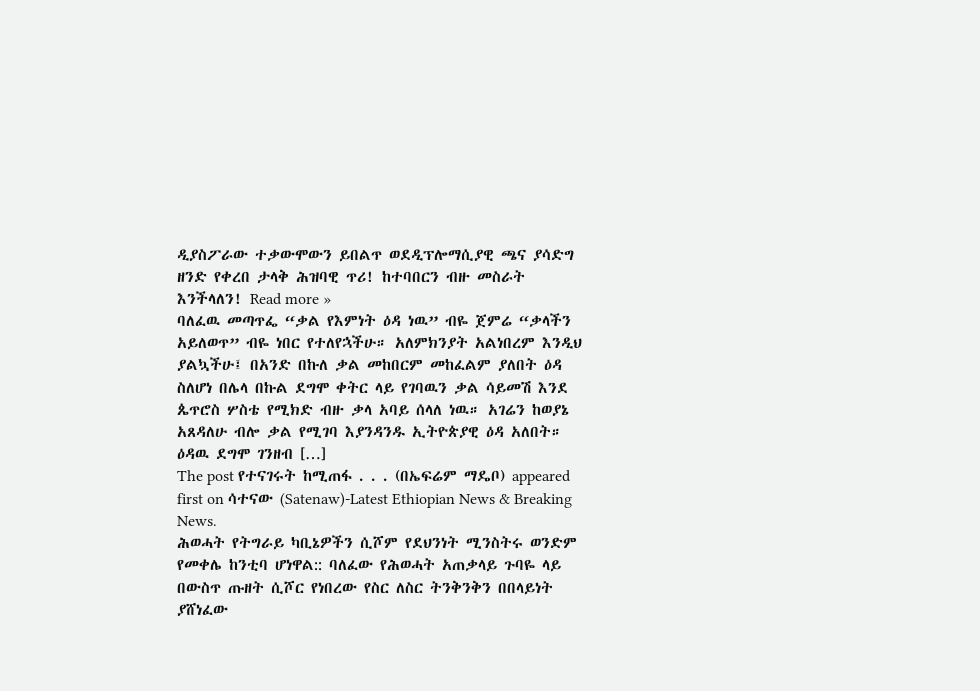ዲያስፖራው ተቃውሞውን ይበልጥ ወደዲፕሎማሲያዊ ጫና ያሳድግ ዘንድ የቀረበ ታላቅ ሕዝባዊ ጥሪ! ከተባበርን ብዙ መስራት እንችላለን! Read more »
ባለፈዉ መጣጥፌ “ቃል የእምነት ዕዳ ነዉ” ብዬ ጀምሬ “ቃላችን አይለወጥ” ብዬ ነበር የተለየኋችሁ። አለምክንያት አልነበረም እንዲህ ያልኳችሁ፤ በአንድ በኩለ ቃል መከበርም መከፈልም ያለበት ዕዳ ስለሆነ በሌላ በኩል ደግሞ ቀትር ላይ የገባዉን ቃል ሳይመሽ እንደ ጴጥሮስ ሦስቴ የሚክድ ብዙ ቃላ አባይ ሰላለ ነዉ። አገሬን ከወያኔ አጸዳለሁ ብሎ ቃል የሚገባ እያንዳንዱ ኢትዮጵያዊ ዕዳ አለበት። ዕዳዉ ደግሞ ገንዘብ […]
The post የተናገሩት ከሚጠፋ . . . (በኤፍሬም ማዴቦ) appeared first on ሳተናው (Satenaw)-Latest Ethiopian News & Breaking News.
ሕወሓት የትግራይ ካቢኔዎችን ሲሾም የደህንነት ሚንስትሩ ወንድም የመቀሌ ከንቲባ ሆነዋል:: ባለፈው የሕወሓት አጠቃላይ ጉባዬ ላይ በውስጥ ጡዘት ሲሾር የነበረው የስር ለስር ትንቅንቅን በበላይነት ያሸነፈው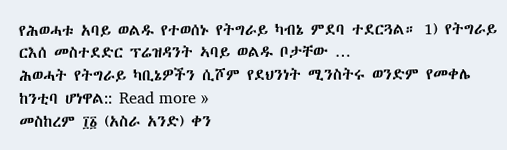የሕወሓቱ አባይ ወልዱ የተወሰኑ የትግራይ ካብኔ ምደባ ተደርጓል። 1) የትግራይ ርእሰ መስተደድር ፕሬዝዳንት ኣባይ ወልዱ ቦታቸው …
ሕወሓት የትግራይ ካቢኔዎችን ሲሾም የደህንነት ሚንስትሩ ወንድም የመቀሌ ከንቲባ ሆነዋል:: Read more »
መስከረም ፲፩ (አስራ አንድ) ቀን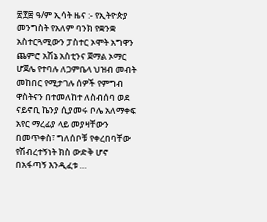፳፻፰ ዓ/ም ኢሳት ዜና :- የኢትዮጵያ መንግስት የአለም ባንክ የቋንቋ አስተርጓሚውን ፓስተር ኦሞት አግዋን ጨምሮ አሽኔ አስቲንና ጀማል ኦማር ሆጀሌ የተባሉ ለጋምቤላ ህዝብ መብት መከበር የሚታገሉ ሰዎች የምግብ ዋስትናን በተመለከተ ለስብሰባ ወደ ናይኖቢ ኬንያ ሲያመሩ ቦሌ አለማቀፍ አየር ማረፊያ ላይ መያዛቸውን በመጥቀስ፣ ግለሰቦቹ የቀረበባቸው የሽብረተኝነት ክስ ውድቅ ሆኖ በአፋጣኝ እንዲፈቱ …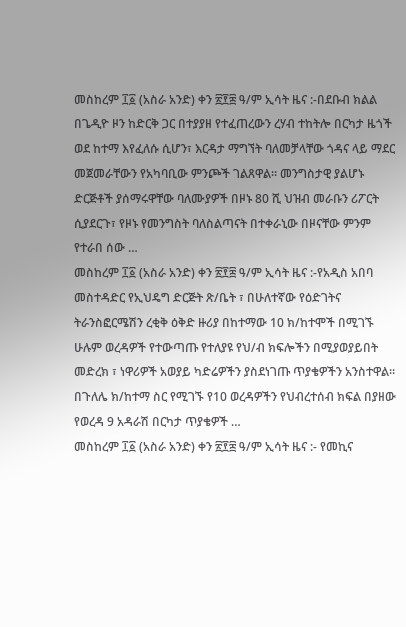መስከረም ፲፩ (አስራ አንድ) ቀን ፳፻፰ ዓ/ም ኢሳት ዜና :-በደቡብ ክልል በጌዲዮ ዞን ከድርቅ ጋር በተያያዘ የተፈጠረውን ረሃብ ተከትሎ በርካታ ዜጎች ወደ ከተማ እየፈለሱ ሲሆን፣ እርዳታ ማግኘት ባለመቻላቸው ጎዳና ላይ ማደር መጀመራቸውን የአካባቢው ምንጮች ገልጸዋል። መንግስታዊ ያልሆኑ ድርጅቶች ያሰማሩዋቸው ባለሙያዎች በዞኑ 80 ሺ ህዝብ መራቡን ሪፖርት ሲያደርጉ፣ የዞኑ የመንግስት ባለስልጣናት በተቀራኒው በዞናቸው ምንም የተራበ ሰው …
መስከረም ፲፩ (አስራ አንድ) ቀን ፳፻፰ ዓ/ም ኢሳት ዜና :-የአዲስ አበባ መስተዳድር የኢህዴግ ድርጅት ጽ/ቤት ፣ በሁለተኛው የዕድገትና ትራንስፎርሜሽን ረቂቅ ዕቅድ ዙሪያ በከተማው 10 ክ/ከተሞች በሚገኙ ሁሉም ወረዳዎች የተውጣጡ የተለያዩ የህ/ብ ክፍሎችን በሚያወያይበት መድረክ ፣ ነዋሪዎች አወያይ ካድሬዎችን ያስደነገጡ ጥያቄዎችን አንስተዋል። በጉለሌ ክ/ከተማ ስር የሚገኙ የ10 ወረዳዎችን የህብረተሰብ ክፍል በያዘው የወረዳ 9 አዳራሽ በርካታ ጥያቄዎች …
መስከረም ፲፩ (አስራ አንድ) ቀን ፳፻፰ ዓ/ም ኢሳት ዜና :- የመኪና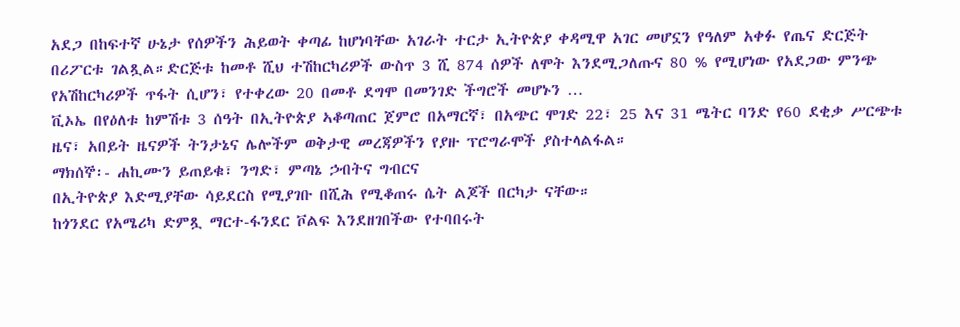አደጋ በከፍተኛ ሁኔታ የሰዎችን ሕይወት ቀጣፊ ከሆነባቸው አገራት ተርታ ኢትዮጵያ ቀዳሚዋ አገር መሆኗን የዓለም አቀፉ የጤና ድርጅት በሪፖርቱ ገልጿል።ድርጅቱ ከመቶ ሺህ ተሽከርካሪዎች ውስጥ 3 ሺ 874 ሰዎች ለሞት እንደሚጋለጡና 80 % የሚሆነው የአደጋው ምንጭ የአሽከርካሪዎች ጥፋት ሲሆን፣ የተቀረው 20 በመቶ ደግሞ በመንገድ ችግሮች መሆኑን …
ቪኦኤ በየዕለቱ ከምሽቱ 3 ሰዓት በኢትዮጵያ ኣቆጣጠር ጀምሮ በአማርኛ፣ በአጭር ሞገድ 22፣ 25 እና 31 ሜትር ባንድ የ60 ደቂቃ ሥርጭቱ ዜና፣ አበይት ዜናዎች ትንታኔና ሌሎችም ወቅታዊ መረጃዎችን የያዙ ፕሮግራሞች ያስተላልፋል።
ማክሰኞ፡- ሐኪሙን ይጠይቁ፣ ንግድ፣ ምጣኔ ኃብትና ግብርና
በኢትዮጵያ እድሚያቸው ሳይደርስ የሚያገቡ በሺሕ የሚቆጠሩ ሴት ልጆች በርካታ ናቸው።
ከጎንደር የአሜሪካ ድምጿ ማርተ-ፋንደር ቮልፍ እንደዘገበችው የተባበሩት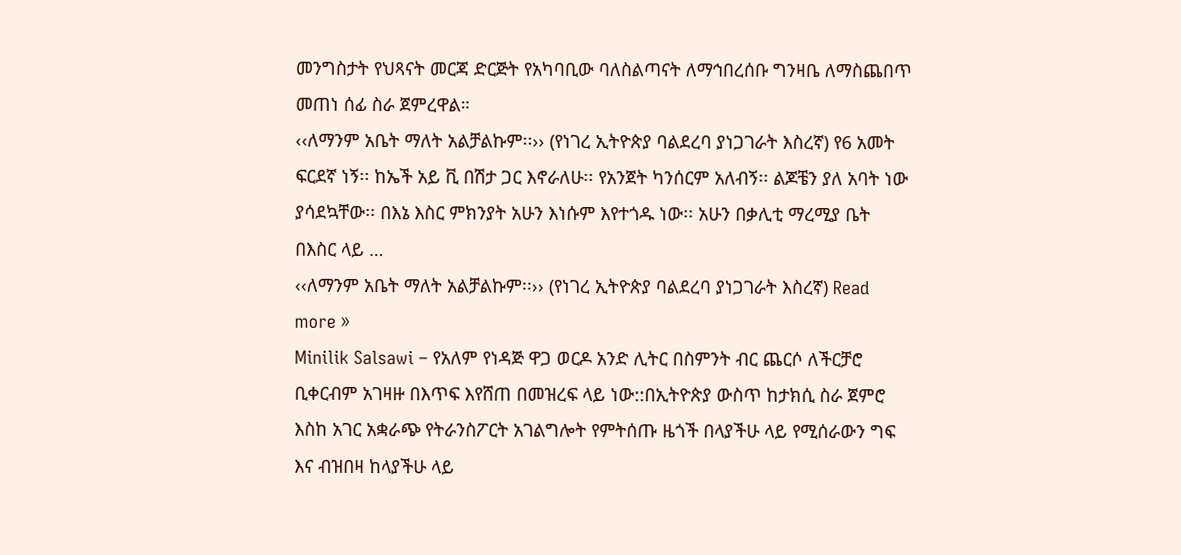መንግስታት የህጻናት መርጃ ድርጅት የአካባቢው ባለስልጣናት ለማኅበረሰቡ ግንዛቤ ለማስጨበጥ መጠነ ሰፊ ስራ ጀምረዋል።
‹‹ለማንም አቤት ማለት አልቻልኩም፡፡›› (የነገረ ኢትዮጵያ ባልደረባ ያነጋገራት እስረኛ) የ6 አመት ፍርደኛ ነኝ፡፡ ከኤች አይ ቪ በሽታ ጋር እኖራለሁ፡፡ የአንጀት ካንሰርም አለብኝ፡፡ ልጆቼን ያለ አባት ነው ያሳደኳቸው፡፡ በእኔ እስር ምክንያት አሁን እነሱም እየተጎዱ ነው፡፡ አሁን በቃሊቲ ማረሚያ ቤት በእስር ላይ …
‹‹ለማንም አቤት ማለት አልቻልኩም፡፡›› (የነገረ ኢትዮጵያ ባልደረባ ያነጋገራት እስረኛ) Read more »
Minilik Salsawi – የአለም የነዳጅ ዋጋ ወርዶ አንድ ሊትር በስምንት ብር ጨርሶ ለችርቻሮ ቢቀርብም አገዛዙ በእጥፍ እየሸጠ በመዝረፍ ላይ ነው::በኢትዮጵያ ውስጥ ከታክሲ ስራ ጀምሮ እስከ አገር አቋራጭ የትራንስፖርት አገልግሎት የምትሰጡ ዜጎች በላያችሁ ላይ የሚሰራውን ግፍ እና ብዝበዛ ከላያችሁ ላይ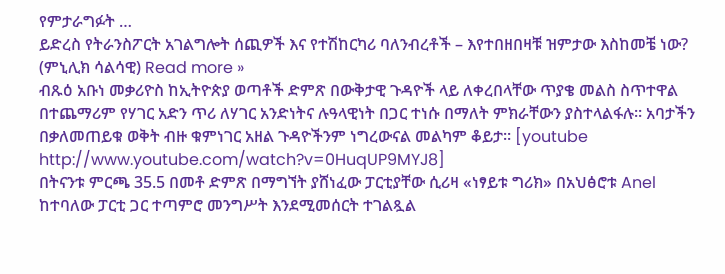የምታራግፉት …
ይድረስ የትራንስፖርት አገልግሎት ሰጪዎች እና የተሽከርካሪ ባለንብረቶች – እየተበዘበዛቹ ዝምታው እስከመቼ ነው? (ምኒሊክ ሳልሳዊ) Read more »
ብጹዕ አቡነ መቃሪዮስ ከኢትዮጵያ ወጣቶች ድምጽ በውቅታዊ ጉዳዮች ላይ ለቀረበላቸው ጥያቄ መልስ ስጥተዋል በተጨማሪም የሃገር አድን ጥሪ ለሃገር አንድነትና ሉዓላዊነት በጋር ተነሱ በማለት ምክራቸውን ያስተላልፋሉ። አባታችን በቃለመጠይቁ ወቅት ብዙ ቁምነገር አዘል ጉዳዮችንም ነግረውናል መልካም ቆይታ። [youtube http://www.youtube.com/watch?v=0HuqUP9MYJ8]
በትናንቱ ምርጫ 35.5 በመቶ ድምጽ በማግኘት ያሸነፈው ፓርቲያቸው ሲሪዛ «ነፃይቱ ግሪክ» በአህፅሮቱ Anel ከተባለው ፓርቲ ጋር ተጣምሮ መንግሥት እንደሚመሰርት ተገልጿል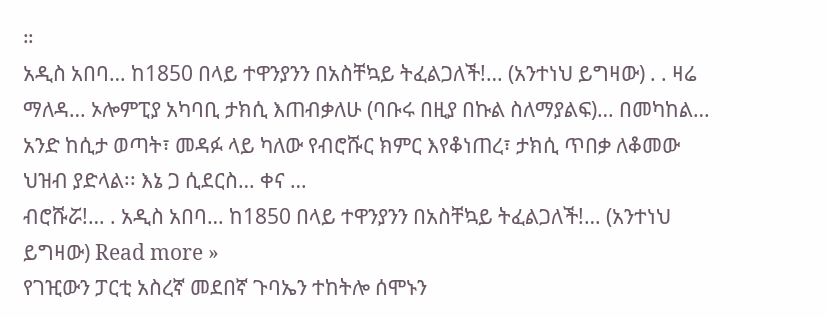።
አዲስ አበባ… ከ1850 በላይ ተዋንያንን በአስቸኳይ ትፈልጋለች!… (አንተነህ ይግዛው) . . ዛሬ ማለዳ… ኦሎምፒያ አካባቢ ታክሲ እጠብቃለሁ (ባቡሩ በዚያ በኩል ስለማያልፍ)… በመካከል… አንድ ከሲታ ወጣት፣ መዳፉ ላይ ካለው የብሮሹር ክምር እየቆነጠረ፣ ታክሲ ጥበቃ ለቆመው ህዝብ ያድላል፡፡ እኔ ጋ ሲደርስ… ቀና …
ብሮሹሯ!… . አዲስ አበባ… ከ1850 በላይ ተዋንያንን በአስቸኳይ ትፈልጋለች!… (አንተነህ ይግዛው) Read more »
የገዢውን ፓርቲ አስረኛ መደበኛ ጉባኤን ተከትሎ ሰሞኑን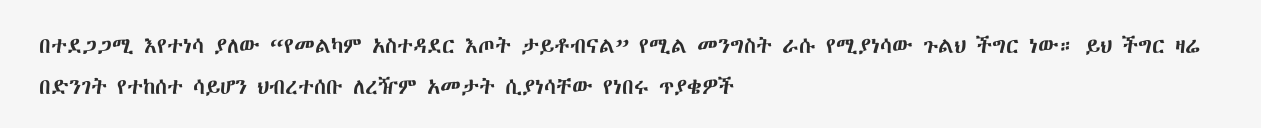በተደጋጋሚ እየተነሳ ያለው “የመልካም አስተዳደር እጦት ታይቶብናል” የሚል መንግስት ራሱ የሚያነሳው ጉልህ ችግር ነው። ይህ ችግር ዛሬ በድንገት የተከሰተ ሳይሆን ህብረተሰቡ ለረዥም አመታት ሲያነሳቸው የነበሩ ጥያቄዎች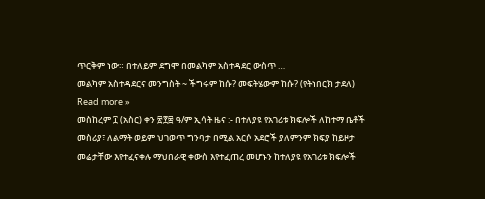ጥርቅም ነው። በተለይም ደግሞ በመልካም አስተዳደር ውስጥ …
መልካም አስተዳደርና መንግስት ~ ችግሩም ከሱ? መፍትሄውም ከሱ? (የትነበርክ ታደለ) Read more »
መስከረም ፲ (አስር) ቀን ፳፻፰ ዓ/ም ኢሳት ዜና :- በተለያዩ የአገሪቱ ክፍሎች ለከተማ ቤቶች መስሪያ፣ ለልማት ወይም ህገወጥ ግንባታ በሚል አርሶ አደሮች ያለምንም ክፍያ ከይዞታ መሬታቸው እየተፈናቀሉ ማህበራዊ ቀውስ እየተፈጠረ መሆኑን ከተለያዩ የአገሪቱ ክፍሎች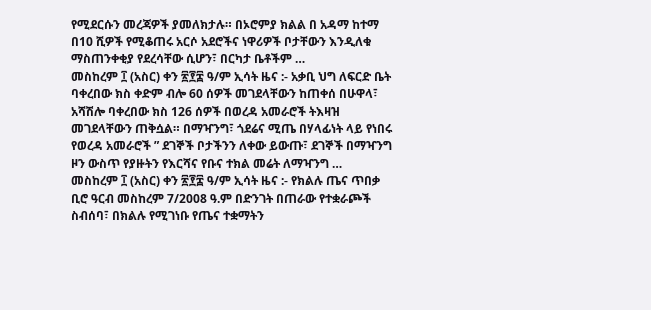የሚደርሱን መረጃዎች ያመለክታሉ። በኦሮምያ ክልል በ አዳማ ከተማ በ10 ሺዎች የሚቆጠሩ አርሶ አደሮችና ነዋሪዎች ቦታቸውን እንዲለቁ ማስጠንቀቂያ የደረሳቸው ሲሆን፣ በርካታ ቤቶችም …
መስከረም ፲ (አስር) ቀን ፳፻፰ ዓ/ም ኢሳት ዜና :- አቃቢ ህግ ለፍርድ ቤት ባቀረበው ክስ ቀድም ብሎ 60 ሰዎች መገደላቸውን ከጠቀሰ በሁዋላ፣ አሻሽሎ ባቀረበው ክስ 126 ሰዎች በወረዳ አመራሮች ትእዛዝ መገደላቸውን ጠቅሷል። በማዣንግ፣ ጎደሬና ሚጤ በሃላፊነት ላይ የነበሩ የወረዳ አመራሮች ” ደገኞች ቦታችንን ለቀው ይውጡ፣ ደገኞች በማዣንግ ዞን ውስጥ የያዙትን የእርሻና የቡና ተክል መሬት ለማዣንግ …
መስከረም ፲ (አስር) ቀን ፳፻፰ ዓ/ም ኢሳት ዜና :- የክልሉ ጤና ጥበቃ ቢሮ ዓርብ መስከረም 7/2008 ዓ.ም በድንገት በጠራው የተቋራጮች ስብሰባ፣ በክልሉ የሚገነቡ የጤና ተቋማትን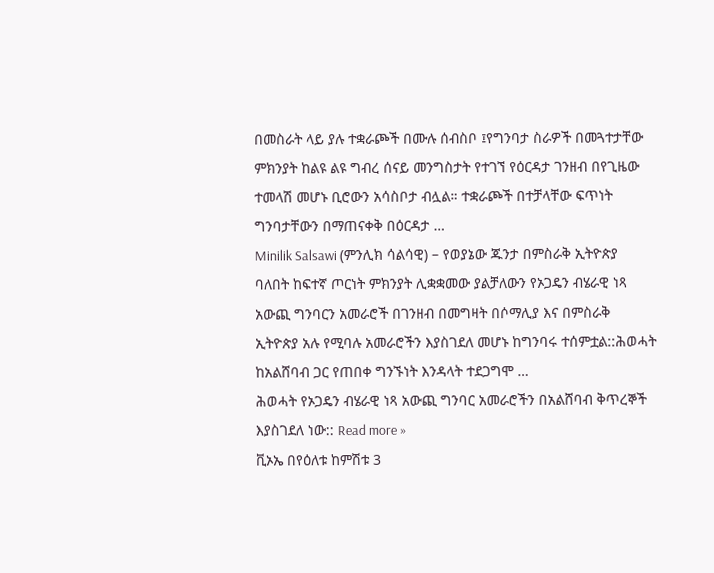በመስራት ላይ ያሉ ተቋራጮች በሙሉ ሰብስቦ ፤የግንባታ ስራዎች በመጓተታቸው ምክንያት ከልዩ ልዩ ግብረ ሰናይ መንግስታት የተገኘ የዕርዳታ ገንዘብ በየጊዜው ተመላሽ መሆኑ ቢሮውን አሳስቦታ ብሏል። ተቋራጮች በተቻላቸው ፍጥነት ግንባታቸውን በማጠናቀቅ በዕርዳታ …
Minilik Salsawi (ምንሊክ ሳልሳዊ) – የወያኔው ጁንታ በምስራቅ ኢትዮጵያ ባለበት ከፍተኛ ጦርነት ምክንያት ሊቋቋመው ያልቻለውን የኦጋዴን ብሄራዊ ነጻ አውጪ ግንባርን አመራሮች በገንዘብ በመግዛት በሶማሊያ እና በምስራቅ ኢትዮጵያ አሉ የሚባሉ አመራሮችን እያስገደለ መሆኑ ከግንባሩ ተሰምቷል::ሕወሓት ከአልሸባብ ጋር የጠበቀ ግንኙነት እንዳላት ተደጋግሞ …
ሕወሓት የኦጋዴን ብሄራዊ ነጻ አውጪ ግንባር አመራሮችን በአልሸባብ ቅጥረኞች እያስገደለ ነው:: Read more »
ቪኦኤ በየዕለቱ ከምሽቱ 3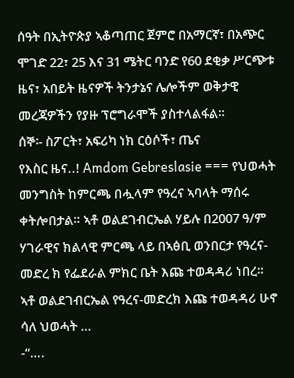ሰዓት በኢትዮጵያ ኣቆጣጠር ጀምሮ በአማርኛ፣ በአጭር ሞገድ 22፣ 25 እና 31 ሜትር ባንድ የ60 ደቂቃ ሥርጭቱ ዜና፣ አበይት ዜናዎች ትንታኔና ሌሎችም ወቅታዊ መረጃዎችን የያዙ ፕሮግራሞች ያስተላልፋል።
ሰኞ፡- ስፖርት፣ አፍሪካ ነክ ርዕሶች፣ ጤና
የእስር ዜና..! Amdom Gebreslasie === የህወሓት መንግስት ከምርጫ በሗላም የዓረና ኣባላት ማሰሩ ቀትሎበታል። ኣቶ ወልደገብርኤል ሃይሉ በ2007 ዓ/ም ሃገራዊና ክልላዊ ምርጫ ላይ በኣፅቢ ወንበርታ የዓረና-መድረ ክ የፌደራል ምክር ቤት እጩ ተወዳዳሪ ነበረ። ኣቶ ወልደገብርኤል የዓረና-መድረክ እጩ ተወዳዳሪ ሁኖ ሳለ ህወሓት …
-“….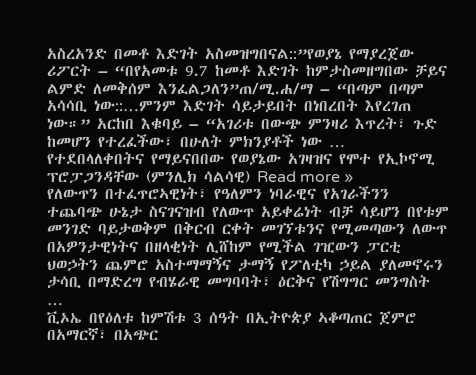አስረአንድ በመቶ እድገት አስመዝግበናል::”የወያኔ የማያረጀው ሪፖርት – “በየአመቱ 9.7 ከመቶ እድገት ከምታስመዘግበው ቻይና ልምድ ለመቅሰም እንፈልጋለን”ጠ/ሚ.ሐ/ማ – “በጣም በጣም አሳሳቢ ነው::…ምንም እድገት ሳይታይበት በነበረበት እየረገጠ ነው።” አርከበ እቁባይ – “አገሪቱ በውጭ ምንዛሪ እጥረት፣ ጉድ ከመሆን የተረፈችው፣ በሁለት ምክንያቶች ነው …
የተደበላለቀበትና የማይናበበው የወያኔው አገዛዝና የሞተ የኢኮኖሚ ፕሮፓጋንዳቸው (ምንሊክ ሳልሳዊ) Read more »
የለውጥን በተፈጥሮኣዊነት፣ የዓለምን ነባራዊና የአገራችንን ተጨባጭ ሁኔታ ስናገናዝብ የለውጥ አይቀሬነት ብቻ ሳይሆን በየቱም መንገድ ባይታወቅም በቅርብ ርቀት መገኘቱንና የሚመጣውን ለውጥ በአዎንታዊነትና በዘላቂነት ሊሸከም የሚችል ገዢውን ፓርቲ ህወኃትን ጨምሮ አስተማማኝና ታማኝ የፖለቲካ ኃይል ያለመኖሩን ታሳቢ በማድረግ የብሄራዊ መግባባት፣ ዕርቅና የሽግግር መንግስት …
ቪኦኤ በየዕለቱ ከምሽቱ 3 ሰዓት በኢትዮጵያ ኣቆጣጠር ጀምሮ በአማርኛ፣ በአጭር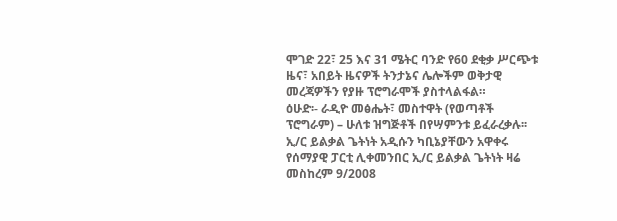ሞገድ 22፣ 25 እና 31 ሜትር ባንድ የ60 ደቂቃ ሥርጭቱ ዜና፣ አበይት ዜናዎች ትንታኔና ሌሎችም ወቅታዊ መረጃዎችን የያዙ ፕሮግራሞች ያስተላልፋል።
ዕሁድ፡- ራዲዮ መፅሔት፣ መስተዋት (የወጣቶች ፕሮግራም) – ሁለቱ ዝግጅቶች በየሣምንቱ ይፈራረቃሉ፡፡
ኢ/ር ይልቃል ጌትነት አዲሱን ካቢኔያቸውን አዋቀሩ የሰማያዊ ፓርቲ ሊቀመንበር ኢ/ር ይልቃል ጌትነት ዛሬ መስከረም 9/2008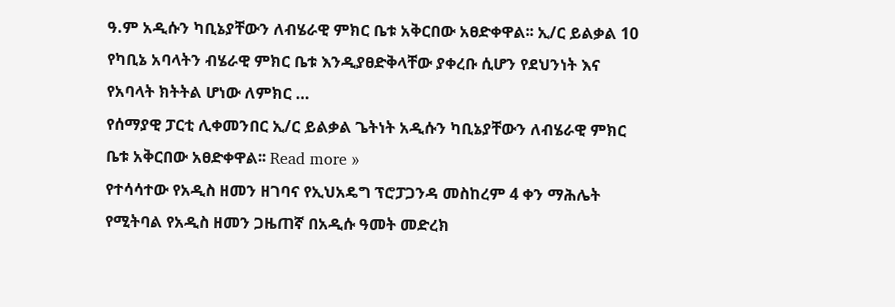ዓ.ም አዲሱን ካቢኔያቸውን ለብሄራዊ ምክር ቤቱ አቅርበው አፀድቀዋል፡፡ ኢ/ር ይልቃል 10 የካቢኔ አባላትን ብሄራዊ ምክር ቤቱ እንዲያፀድቅላቸው ያቀረቡ ሲሆን የደህንነት እና የአባላት ክትትል ሆነው ለምክር …
የሰማያዊ ፓርቲ ሊቀመንበር ኢ/ር ይልቃል ጌትነት አዲሱን ካቢኔያቸውን ለብሄራዊ ምክር ቤቱ አቅርበው አፀድቀዋል፡፡ Read more »
የተሳሳተው የአዲስ ዘመን ዘገባና የኢህአዴግ ፕሮፓጋንዳ መስከረም 4 ቀን ማሕሌት የሚትባል የአዲስ ዘመን ጋዜጠኛ በአዲሱ ዓመት መድረክ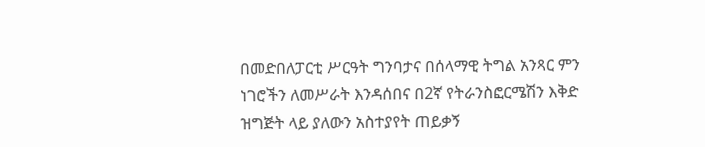በመድበለፓርቲ ሥርዓት ግንባታና በሰላማዊ ትግል አንጻር ምን ነገሮችን ለመሥራት እንዳሰበና በ2ኛ የትራንስፎርሜሽን እቅድ ዝግጅት ላይ ያለውን አስተያየት ጠይቃኝ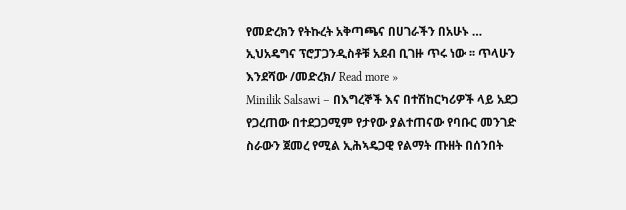የመድረክን የትኩረት አቅጣጫና በሀገራችን በአሁኑ …
ኢህአዴግና ፕሮፓጋንዲስቶቹ አደብ ቢገዙ ጥሩ ነው ፡፡ ጥላሁን እንደሻው /መድረክ/ Read more »
Minilik Salsawi – በእግረኞች እና በተሽከርካሪዎች ላይ አደጋ የጋረጠው በተደጋጋሚም የታየው ያልተጠናው የባቡር መንገድ ስራውን ጀመረ የሚል ኢሕኣዴጋዊ የልማት ጡዘት በሰንበት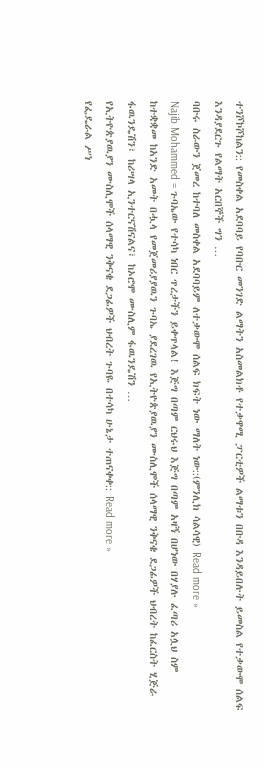ተንሾኮሾከልን:: የመስቀል አደባባይ የባቡር መንገድ ልማትን አስመልክቶ የተቃዋሚ ፓርቲዎች ልማቱን በቡዳ እንዳይበሉት ይመስል የተቃውሞ ሰልፍ እንዳያደርጉ የልማት አርበኞች ግን …
ባቡሩ ስራውን ጀመረ ከተባለ መስቀል አደባባይም ለተቃውሞ ሰልፍ ክፍት ነው ማለት ነው::(ምንሊክ ሳልሳዊ) Read more »
Najib Mohammed = ጉባኤው የተሳካ ነበር ጥረታችን ይቀጥላል! እጅግ በጣም ርህሩህ እጅግ በጣም አዛኝ በሆነው በሃያሉ ፈጣሪ አሏህ ስም ከተቋቋመ ከአንድ አመት በሗላ የመጀመሪያያዉን ጉባኤ ያደረገዉ የኢትዮጵያዉያን ሙስሊሞች ሰላማዊ ንቅናቄ ደጋፊዎች ህብረት ከፈርስት ሂጅራ ፋዉንዴሽን፣ ከሪሣላ ኢንተርናሽናልና፣ ከኦሮሞ ሙስሊም ፋዉንዴሽን …
የኢትዮጵያዉያን ሙስሊሞች ሰላማዊ ንቅናቄ ደጋፊዎች ህብረት ጉባዬ በተሳካ ሁኔታ ተጠናቀቀ:: Read more »
የፌዴራል ሥነ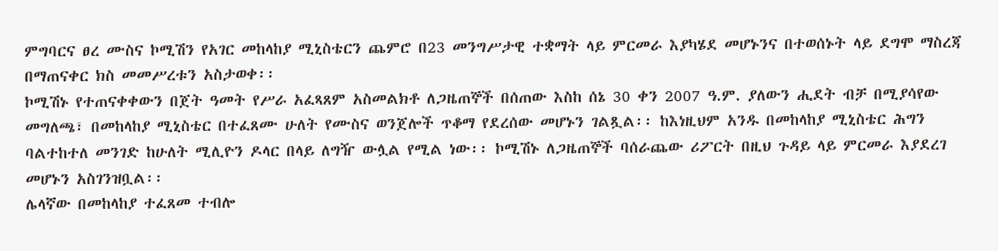ምግባርና ፀረ ሙስና ኮሚሽን የአገር መከላከያ ሚኒስቴርን ጨምሮ በ23 መንግሥታዊ ተቋማት ላይ ምርመራ እያካሄደ መሆኑንና በተወሰኑት ላይ ደግሞ ማስረጃ በማጠናቀር ክስ መመሥረቱን አስታወቀ፡፡
ኮሚሽኑ የተጠናቀቀውን በጀት ዓመት የሥራ አፈጻጸም አስመልክቶ ለጋዜጠኞች በሰጠው እስከ ሰኔ 30 ቀን 2007 ዓ.ም. ያለውን ሒደት ብቻ በሚያሳየው መግለጫ፣ በመከላከያ ሚኒስቴር በተፈጸሙ ሁለት የሙስና ወንጀሎች ጥቆማ የደረሰው መሆኑን ገልጿል፡፡ ከእነዚህም አንዱ በመከላከያ ሚኒስቴር ሕግን ባልተከተለ መንገድ ከሁለት ሚሊዮን ዶላር በላይ ለግዥ ውሏል የሚል ነው፡፡ ኮሚሽኑ ለጋዜጠኞች ባሰራጨው ሪፖርት በዚህ ጉዳይ ላይ ምርመራ እያደረገ መሆኑን አስገንዝቧል፡፡
ሌላኛው በመከላከያ ተፈጸመ ተብሎ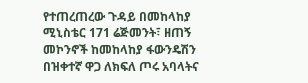የተጠረጠረው ጉዳይ በመከላከያ ሚኒስቴር 171 ሬጅመንት፣ ዘጠኝ መኮንኖች ከመከላከያ ፋውንዴሽን በዝቀተኛ ዋጋ ለክፍለ ጦሩ አባላትና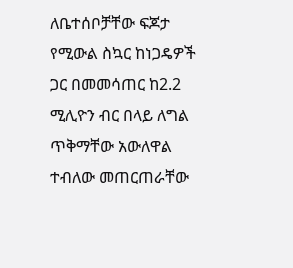ለቤተሰቦቻቸው ፍጆታ የሚውል ስኳር ከነጋዴዎች ጋር በመመሳጠር ከ2.2 ሚሊዮን ብር በላይ ለግል ጥቅማቸው አውለዋል ተብለው መጠርጠራቸው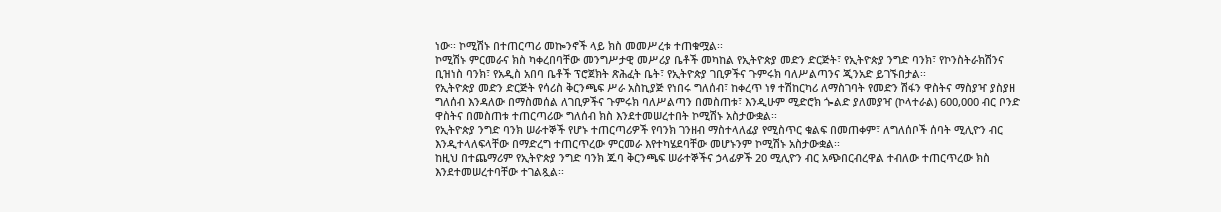ነው፡፡ ኮሚሽኑ በተጠርጣሪ መኰንኖች ላይ ክስ መመሥረቱ ተጠቁሟል፡፡
ኮሚሽኑ ምርመራና ክስ ካቀረበባቸው መንግሥታዊ መሥሪያ ቤቶች መካከል የኢትዮጵያ መድን ድርጅት፣ የኢትዮጵያ ንግድ ባንክ፣ የኮንስትራክሽንና ቢዝነስ ባንክ፣ የአዲስ አበባ ቤቶች ፕሮጀክት ጽሕፈት ቤት፣ የኢትዮጵያ ገቢዎችና ጉምሩክ ባለሥልጣንና ጂንአድ ይገኙበታል፡፡
የኢትዮጵያ መድን ድርጅት የሳሪስ ቅርንጫፍ ሥራ አስኪያጅ የነበሩ ግለሰብ፣ ከቀረጥ ነፃ ተሽከርካሪ ለማስገባት የመድን ሽፋን ዋስትና ማስያዣ ያስያዘ ግለሰብ እንዳለው በማስመሰል ለገቢዎችና ጉምሩክ ባለሥልጣን በመስጠቱ፣ እንዲሁም ሚድሮክ ጐልድ ያለመያዣ (ኮላተራል) 600,000 ብር ቦንድ ዋስትና በመስጠቱ ተጠርጣሪው ግለሰብ ክስ እንደተመሠረተበት ኮሚሽኑ አስታውቋል፡፡
የኢትዮጵያ ንግድ ባንክ ሠራተኞች የሆኑ ተጠርጣሪዎች የባንክ ገንዘብ ማስተላለፊያ የሚስጥር ቁልፍ በመጠቀም፣ ለግለሰቦች ሰባት ሚሊዮን ብር እንዲተላለፍላቸው በማድረግ ተጠርጥረው ምርመራ እየተካሄደባቸው መሆኑንም ኮሚሽኑ አስታውቋል፡፡
ከዚህ በተጨማሪም የኢትዮጵያ ንግድ ባንክ ጁባ ቅርንጫፍ ሠራተኞችና ኃላፊዎች 20 ሚሊዮን ብር አጭበርብረዋል ተብለው ተጠርጥረው ክስ እንደተመሠረተባቸው ተገልጿል፡፡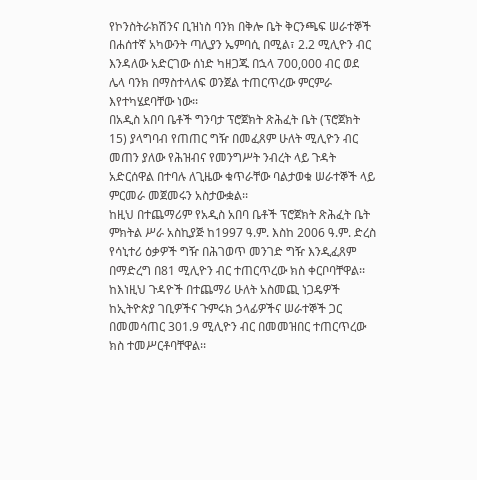የኮንስትራክሽንና ቢዝነስ ባንክ በቅሎ ቤት ቅርንጫፍ ሠራተኞች በሐሰተኛ አካውንት ጣሊያን ኤምባሲ በሚል፣ 2.2 ሚሊዮን ብር እንዳለው አድርገው ሰነድ ካዘጋጁ በኋላ 700,000 ብር ወደ ሌላ ባንክ በማስተላለፍ ወንጀል ተጠርጥረው ምርምራ እየተካሄደባቸው ነው፡፡
በአዲስ አበባ ቤቶች ግንባታ ፕሮጀክት ጽሕፈት ቤት (ፕሮጀክት 15) ያላግባብ የጠጠር ግዥ በመፈጸም ሁለት ሚሊዮን ብር መጠን ያለው የሕዝብና የመንግሥት ንብረት ላይ ጉዳት አድርሰዋል በተባሉ ለጊዜው ቁጥራቸው ባልታወቁ ሠራተኞች ላይ ምርመራ መጀመሩን አስታውቋል፡፡
ከዚህ በተጨማሪም የአዲስ አበባ ቤቶች ፕሮጀክት ጽሕፈት ቤት ምክትል ሥራ አስኪያጅ ከ1997 ዓ.ም. እስከ 2006 ዓ.ም. ድረስ የሳኒተሪ ዕቃዎች ግዥ በሕገወጥ መንገድ ግዥ እንዲፈጸም በማድረግ በ81 ሚሊዮን ብር ተጠርጥረው ክስ ቀርቦባቸዋል፡፡
ከእነዚህ ጉዳዮች በተጨማሪ ሁለት አስመጪ ነጋዴዎች ከኢትዮጵያ ገቢዎችና ጉምሩክ ኃላፊዎችና ሠራተኞች ጋር በመመሳጠር 301.9 ሚሊዮን ብር በመመዝበር ተጠርጥረው ክስ ተመሥርቶባቸዋል፡፡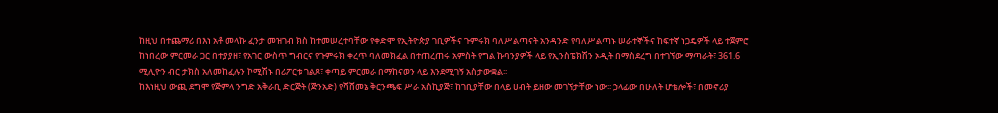ከዚህ በተጨማሪ በእነ አቶ መላኩ ፈንታ መዝገብ ክስ ከተመሠረተባቸው የቀድሞ የኢትዮጵያ ገቢዎችና ጉምሩክ ባለሥልጣናት አንዳንድ የባለሥልጣኑ ሠራተኞችና ከፍተኛ ነጋዴዎች ላይ ተጀምሮ ከነበረው ምርመራ ጋር በተያያዘ፣ የአገር ውስጥ ግብርና የጉምሩክ ቀረጥ ባለመክፈል በተጠረጠሩ አምስት የግል ኩባንያዎች ላይ የኢንስፔክሽን ኦዲት በማስደረግ በተገኘው ማጣራት፣ 361.6 ሚሊዮን ብር ታክስ አለመከፈሉን ኮሚሽኑ በሪፖርቱ ገልጾ፣ ቀጣይ ምርመራ በማከናወን ላይ እንደሚገኝ አስታውቋል፡፡
ከእነዚህ ውጪ ደግሞ የጅምላ ንግድ አቅራቢ ድርጅት (ጅንአድ) የሻሸመኔ ቅርንጫፍ ሥራ አስኪያጅ፣ ከገቢያቸው በላይ ሀብት ይዘው መገኘታቸው ነው፡፡ ኃላፊው በሁለት ሆቴሎች፣ በመኖሪያ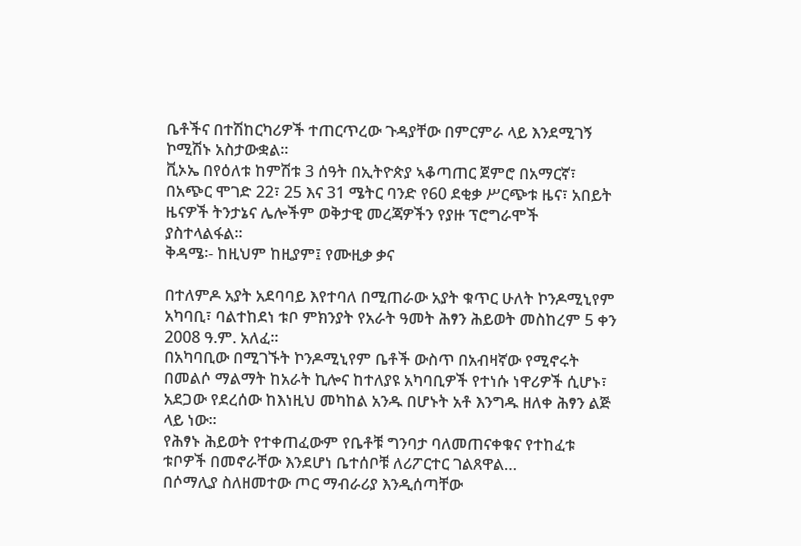ቤቶችና በተሽከርካሪዎች ተጠርጥረው ጉዳያቸው በምርምራ ላይ እንደሚገኝ ኮሚሽኑ አስታውቋል፡፡
ቪኦኤ በየዕለቱ ከምሽቱ 3 ሰዓት በኢትዮጵያ ኣቆጣጠር ጀምሮ በአማርኛ፣ በአጭር ሞገድ 22፣ 25 እና 31 ሜትር ባንድ የ60 ደቂቃ ሥርጭቱ ዜና፣ አበይት ዜናዎች ትንታኔና ሌሎችም ወቅታዊ መረጃዎችን የያዙ ፕሮግራሞች ያስተላልፋል።
ቅዳሜ፡- ከዚህም ከዚያም፤ የሙዚቃ ቃና

በተለምዶ አያት አደባባይ እየተባለ በሚጠራው አያት ቁጥር ሁለት ኮንዶሚኒየም አካባቢ፣ ባልተከደነ ቱቦ ምክንያት የአራት ዓመት ሕፃን ሕይወት መስከረም 5 ቀን 2008 ዓ.ም. አለፈ፡፡
በአካባቢው በሚገኙት ኮንዶሚኒየም ቤቶች ውስጥ በአብዛኛው የሚኖሩት በመልሶ ማልማት ከአራት ኪሎና ከተለያዩ አካባቢዎች የተነሱ ነዋሪዎች ሲሆኑ፣ አደጋው የደረሰው ከእነዚህ መካከል አንዱ በሆኑት አቶ እንግዱ ዘለቀ ሕፃን ልጅ ላይ ነው፡፡
የሕፃኑ ሕይወት የተቀጠፈውም የቤቶቹ ግንባታ ባለመጠናቀቁና የተከፈቱ ቱቦዎች በመኖራቸው እንደሆነ ቤተሰቦቹ ለሪፖርተር ገልጸዋል…
በሶማሊያ ስለዘመተው ጦር ማብራሪያ እንዲሰጣቸው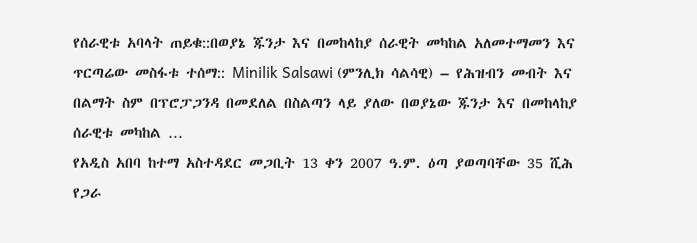የሰራዊቱ አባላት ጠይቁ::በወያኔ ጁንታ እና በመከላከያ ሰራዊት መካከል አለመተማመን እና ጥርጣሬው መስፋቱ ተሰማ:: Minilik Salsawi (ምንሊክ ሳልሳዊ) – የሕዝብን መብት እና በልማት ስም በፕሮፓጋንዳ በመደለል በስልጣን ላይ ያለው በወያኔው ጁንታ እና በመከላከያ ሰራዊቱ መካከል …
የአዲስ አበባ ከተማ አስተዳደር መጋቢት 13 ቀን 2007 ዓ.ም. ዕጣ ያወጣባቸው 35 ሺሕ የጋራ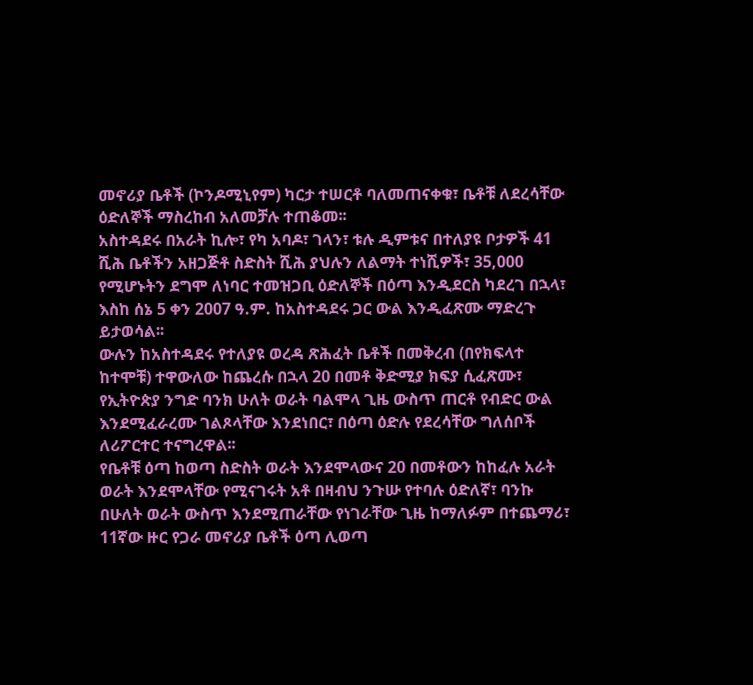መኖሪያ ቤቶች (ኮንዶሚኒየም) ካርታ ተሠርቶ ባለመጠናቀቁ፣ ቤቶቹ ለደረሳቸው ዕድለኞች ማስረከብ አለመቻሉ ተጠቆመ፡፡
አስተዳደሩ በአራት ኪሎ፣ የካ አባዶ፣ ገላን፣ ቱሉ ዲምቱና በተለያዩ ቦታዎች 41 ሺሕ ቤቶችን አዘጋጅቶ ስድስት ሺሕ ያህሉን ለልማት ተነሺዎች፣ 35,000 የሚሆኑትን ደግሞ ለነባር ተመዝጋቢ ዕድለኞች በዕጣ እንዲደርስ ካደረገ በኋላ፣ እስከ ሰኔ 5 ቀን 2007 ዓ.ም. ከአስተዳደሩ ጋር ውል እንዲፈጽሙ ማድረጉ ይታወሳል፡፡
ውሉን ከአስተዳደሩ የተለያዩ ወረዳ ጽሕፈት ቤቶች በመቅረብ (በየክፍላተ ከተሞቹ) ተዋውለው ከጨረሱ በኋላ 20 በመቶ ቅድሚያ ክፍያ ሲፈጽሙ፣ የኢትዮጵያ ንግድ ባንክ ሁለት ወራት ባልሞላ ጊዜ ውስጥ ጠርቶ የብድር ውል እንደሚፈራረሙ ገልጾላቸው እንደነበር፣ በዕጣ ዕድሉ የደረሳቸው ግለሰቦች ለሪፖርተር ተናግረዋል፡፡
የቤቶቹ ዕጣ ከወጣ ስድስት ወራት እንደሞላውና 20 በመቶውን ከከፈሉ አራት ወራት እንደሞላቸው የሚናገሩት አቶ በዛብህ ንጉሡ የተባሉ ዕድለኛ፣ ባንኩ በሁለት ወራት ውስጥ እንደሚጠራቸው የነገራቸው ጊዜ ከማለፉም በተጨማሪ፣ 11ኛው ዙር የጋራ መኖሪያ ቤቶች ዕጣ ሊወጣ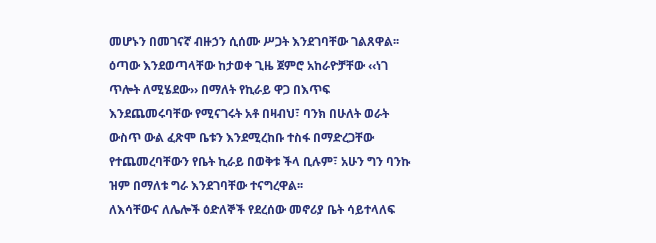መሆኑን በመገናኛ ብዙኃን ሲሰሙ ሥጋት እንደገባቸው ገልጸዋል፡፡ ዕጣው እንደወጣላቸው ከታወቀ ጊዜ ጀምሮ አከራዮቻቸው ‹‹ነገ ጥሎት ለሚሄደው›› በማለት የኪራይ ዋጋ በእጥፍ እንደጨመሩባቸው የሚናገሩት አቶ በዛብህ፣ ባንክ በሁለት ወራት ውስጥ ውል ፈጽሞ ቤቱን እንደሚረከቡ ተስፋ በማድረጋቸው የተጨመረባቸውን የቤት ኪራይ በወቅቱ ችላ ቢሉም፣ አሁን ግን ባንኩ ዝም በማለቱ ግራ እንደገባቸው ተናግረዋል፡፡
ለእሳቸውና ለሌሎች ዕድለኞች የደረሰው መኖሪያ ቤት ሳይተላለፍ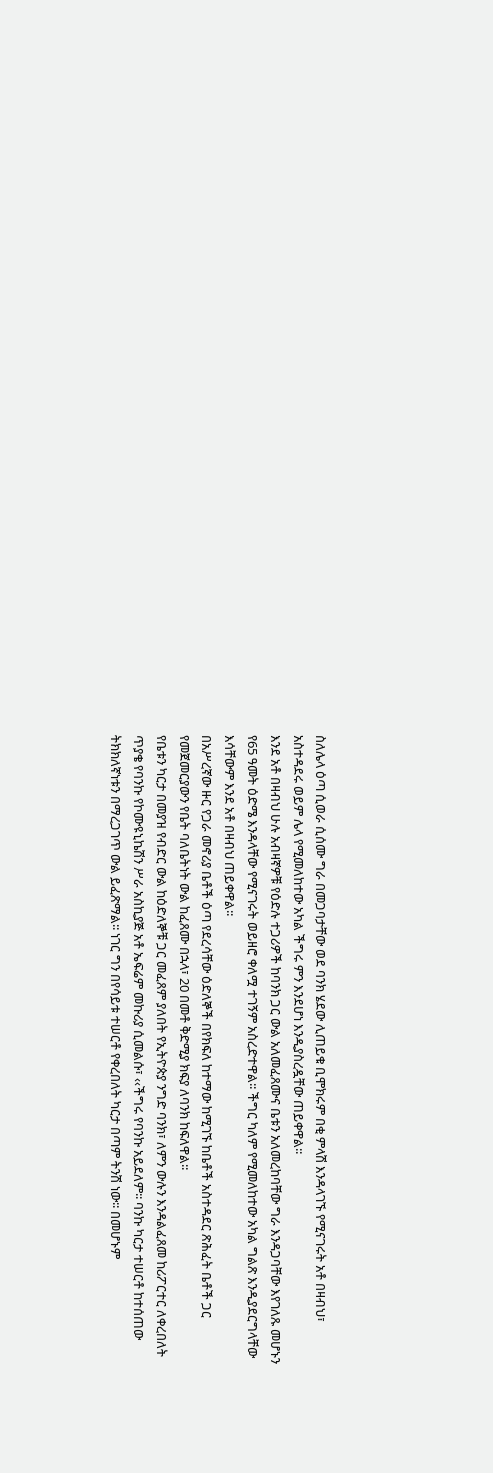ስለሌላ ዕጣ ሲወራ ሲሰሙ ግራ በመጋባታቸው ወደ ባንክ ሄደው ሊጠይቁ ቢሞክሩም በቂ ምላሽ እንዳላገኙ የሚናገሩት አቶ በዛብህ፣ አስተዳደሩ ወይም ሌላ የሚመለከተው አካል ችግሩ ምን እንደሆነ እንዲያስረዷቸው ጠይቀዋል፡፡
እንደ አቶ በዛብህ ሁሉ አብዛኛዎቹ የዕድሉ ተጋሪዎች ከባንክ ጋር ውል አለመፈጸሙና ቤቱን አለመረከባቸው ግራ እንዳጋባቸው እየገለጹ መሆኑን የ65 ዓመት ዕድሜ እንዳላቸው የሚናገሩት ወይዘሮ ቀለሟ ተገኝም አስረድተዋል፡፡ ችግር ካለም የሚመለከተው አካል ግልጽ እንዲያደርግላቸው እሳቸውም እንደ አቶ በዛብህ ጠይቀዋል፡፡
በአሥረኛው ዙር የጋራ መኖሪያ ቤቶች ዕጣ የደረሳቸው ዕድለኞች በየክፍለ ከተማው ከሚገኙ ከቤቶች አስተዳደር ጽሕፈት ቤቶች ጋር የመጀመርያውን የቤት ባለቤትነት ውል ከፈጸሙ በኋላ፣ 20 በመቶ ቅድሚያ ክፍያ ለባንክ ከፍለዋል፡፡
የቤቱን ካርታ በመያዝ የብድር ውል ከዕድለኞቹ ጋር መፈጸም ያለበት የኢትዮጵያ ንግድ ባንክ፣ ለምን ውሉን እንዳልፈጸመ ከሪፖርተር ለቀረበለት ጥያቄ የባንኩ የኮሙዩኒኬሽን ሥራ አስኪያጅ አቶ ኤፍሬም መኩሪያ ሲመልሱ፣ ‹‹ችግሩ የባንኩ አይደለም፡፡ ባንኩ ካርታ ተሠርቶ ከተሰጠው ትክክለኛነቱን በማረጋገጥ ውል ይፈጽማል፡፡ ነገር ግን በየሳይቱ ተሠርቶ የቀረበለት ካርታ በጣም ትንሽ ነው፡፡ በመሆኑም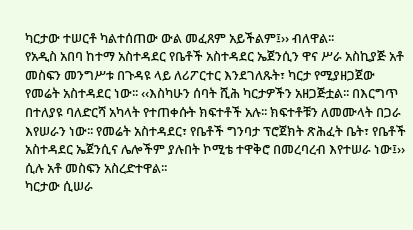ካርታው ተሠርቶ ካልተሰጠው ውል መፈጸም አይችልም፤›› ብለዋል፡፡
የአዲስ አበባ ከተማ አስተዳደር የቤቶች አስተዳደር ኤጀንሲን ዋና ሥራ አስኪያጅ አቶ መስፍን መንግሥቱ በጉዳዩ ላይ ለሪፖርተር እንደገለጹት፣ ካርታ የሚያዘጋጀው የመሬት አስተዳደር ነው፡፡ ‹‹እስካሁን ሰባት ሺሕ ካርታዎችን አዘጋጅቷል፡፡ በእርግጥ በተለያዩ ባለድርሻ አካላት የተጠቀሱት ክፍተቶች አሉ፡፡ ክፍተቶቹን ለመሙላት በጋራ እየሠራን ነው፡፡ የመሬት አስተዳደር፣ የቤቶች ግንባታ ፕሮጀክት ጽሕፈት ቤት፣ የቤቶች አስተዳደር ኤጀንሲና ሌሎችም ያሉበት ኮሚቴ ተዋቅሮ በመረባረብ እየተሠራ ነው፤›› ሲሉ አቶ መስፍን አስረድተዋል፡፡
ካርታው ሲሠራ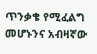ጥንቃቄ የሚፈልግ መሆኑንና አብዛኛው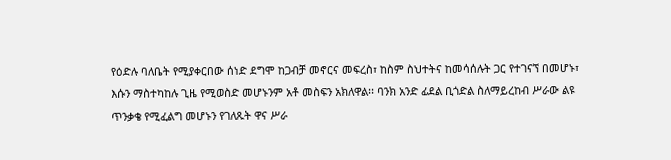የዕድሉ ባለቤት የሚያቀርበው ሰነድ ደግሞ ከጋብቻ መኖርና መፍረስ፣ ከስም ስህተትና ከመሳሰሉት ጋር የተገናኘ በመሆኑ፣ እሱን ማስተካከሉ ጊዜ የሚወስድ መሆኑንም አቶ መስፍን አክለዋል፡፡ ባንክ አንድ ፊደል ቢጎድል ስለማይረከብ ሥራው ልዩ ጥንቃቄ የሚፈልግ መሆኑን የገለጹት ዋና ሥራ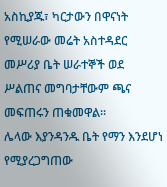አስኪያጁ፣ ካርታውን በዋናነት የሚሠራው መሬት አስተዳደር መሥሪያ ቤት ሠራተኞች ወደ ሥልጠና መግባታቸውም ጫና መፍጠሩን ጠቁመዋል፡፡
ሌላው እያንዳንዱ ቤት የማን እንደሆነ የሚያረጋግጠው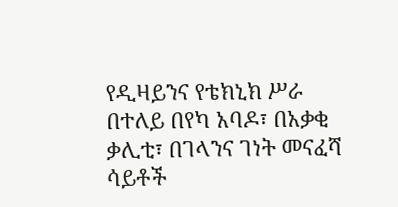የዲዛይንና የቴክኒክ ሥራ በተለይ በየካ አባዶ፣ በአቃቂ ቃሊቲ፣ በገላንና ገነት መናፈሻ ሳይቶች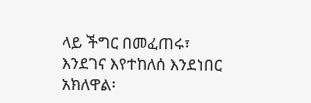ላይ ችግር በመፈጠሩ፣ እንደገና እየተከለሰ እንደነበር አክለዋል፡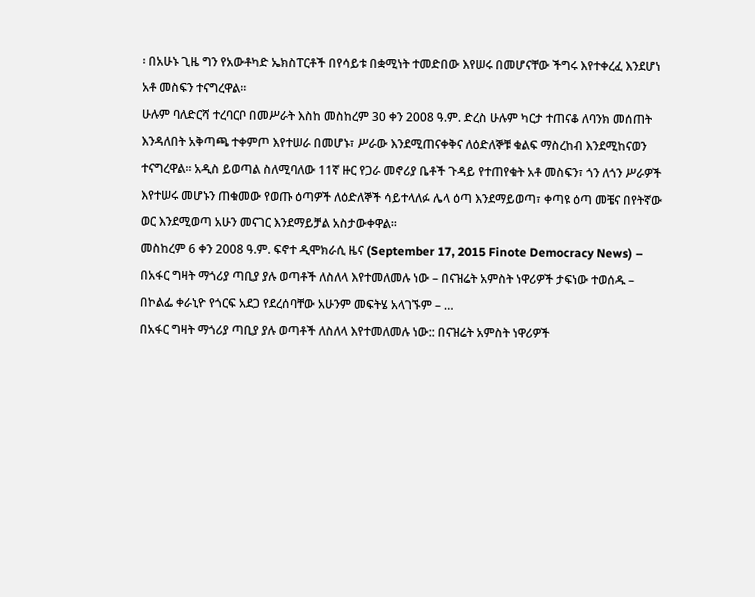፡ በአሁኑ ጊዜ ግን የአውቶካድ ኤክስፐርቶች በየሳይቱ በቋሚነት ተመድበው እየሠሩ በመሆናቸው ችግሩ እየተቀረፈ እንደሆነ አቶ መስፍን ተናግረዋል፡፡
ሁሉም ባለድርሻ ተረባርቦ በመሥራት እስከ መስከረም 30 ቀን 2008 ዓ.ም. ድረስ ሁሉም ካርታ ተጠናቆ ለባንክ መሰጠት እንዳለበት አቅጣጫ ተቀምጦ እየተሠራ በመሆኑ፣ ሥራው እንደሚጠናቀቅና ለዕድለኞቹ ቁልፍ ማስረከብ እንደሚከናወን ተናግረዋል፡፡ አዲስ ይወጣል ስለሚባለው 11ኛ ዙር የጋራ መኖሪያ ቤቶች ጉዳይ የተጠየቁት አቶ መስፍን፣ ጎን ለጎን ሥራዎች እየተሠሩ መሆኑን ጠቁመው የወጡ ዕጣዎች ለዕድለኞች ሳይተላለፉ ሌላ ዕጣ እንደማይወጣ፣ ቀጣዩ ዕጣ መቼና በየትኛው ወር እንደሚወጣ አሁን መናገር እንደማይቻል አስታውቀዋል፡፡
መስከረም 6 ቀን 2008 ዓ.ም. ፍኖተ ዲሞክራሲ ዜና (September 17, 2015 Finote Democracy News) – በአፋር ግዛት ማጎሪያ ጣቢያ ያሉ ወጣቶች ለስለላ እየተመለመሉ ነው – በናዝሬት አምስት ነዋሪዎች ታፍነው ተወሰዱ – በኮልፌ ቀራኒዮ የጎርፍ አደጋ የደረሰባቸው አሁንም መፍትሄ አላገኙም – …
በአፋር ግዛት ማጎሪያ ጣቢያ ያሉ ወጣቶች ለስለላ እየተመለመሉ ነው:: በናዝሬት አምስት ነዋሪዎች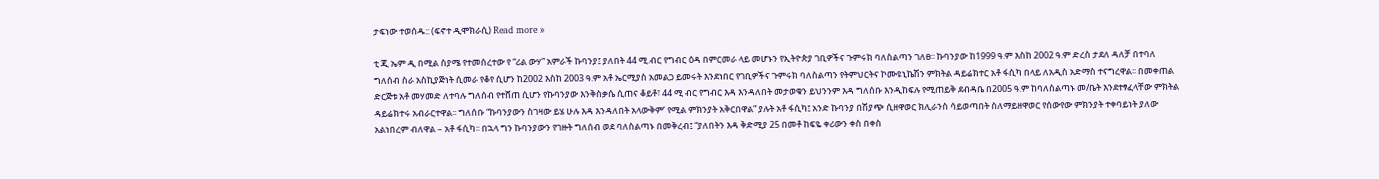ታፍነው ተወሰዱ:: (ፍኖተ ዲሞክራሲ) Read more »

ቲ ጂ ኤም ዲ በሚል ስያሜ የተመሰረተው የ “ሪል ውሃ” አምራች ኩባንያ፤ ያለበት 44 ሚ.ብር የግብር ዕዳ በምርመራ ላይ መሆኑን የኢትዮጵያ ገቢዎችና ጉምሩክ ባለስልጣን ገለፀ፡፡ ኩባንያው ከ1999 ዓ.ም እስከ 2002 ዓ.ም ድረስ ታደለ ዳለቻ በተባለ ግለሰብ ስራ አስኪያጅነት ሲመራ የቆየ ሲሆን ከ2002 እስከ 2003 ዓ.ም አቶ ኤርሚያስ አመልጋ ይመሩት እንደነበር የገቢዎችና ጉምሩክ ባለስልጣን የትምህርትና ኮሙዩኒኬሽን ምክትል ዳይሬክተር አቶ ፋሲካ በላይ ለአዲስ አድማስ ተናግረዋል፡፡ በመቀጠል ድርጅቱ አቶ መሃመድ ለተባሉ ግለሰብ የተሸጠ ሲሆን የኩባንያው እንቅስቃሴ ሲጠና ቆይቶ፣ 44 ሚ ብር የግብር እዳ እንዳለበት መታወቁን ይህንንም እዳ ግለሰቡ እንዲከፍሉ የሚጠይቅ ደብዳቤ በ2005 ዓ.ም ከባለስልጣኑ መ/ቤት እንደተፃፈላቸው ምክትል ዳይሬክተሩ አብራርተዋል፡፡ ግለሰቡ “ኩባንያውን ስገዛው ይሄ ሁሉ እዳ እንዳለበት አላውቅም’ የሚል ምክንያት አቅርበዋል” ያሉት አቶ ፋሲካ፤ አንድ ኩባንያ በሽያጭ ሲዘዋወር ክሊራንስ ሳይወጣበት ስለማይዘዋወር የሰውየው ምክንያት ተቀባይነት ያለው አልነበረም ብለዋል – አቶ ፋሲካ፡፡ በኋላ ግን ኩባንያውን የገዙት ግለሰብ ወደ ባለስልጣኑ በመቅረብ፤ “ያለበትን እዳ ቅድሚያ 25 በመቶ ከፍዬ ቀሪውን ቀስ በቀስ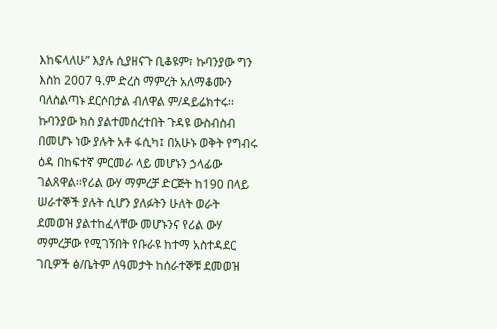እከፍላለሁ” እያሉ ሲያዘናጉ ቢቆዩም፣ ኩባንያው ግን እስከ 2007 ዓ.ም ድረስ ማምረት አለማቆሙን ባለስልጣኑ ደርሶበታል ብለዋል ም/ዳይሬክተሩ፡፡ ኩባንያው ክስ ያልተመሰረተበት ጉዳዩ ውስብስብ በመሆኑ ነው ያሉት አቶ ፋሲካ፤ በአሁኑ ወቅት የግብሩ ዕዳ በከፍተኛ ምርመራ ላይ መሆኑን ኃላፊው ገልጸዋል፡፡የሪል ውሃ ማምረቻ ድርጅት ከ190 በላይ ሠራተኞች ያሉት ሲሆን ያለፉትን ሁለት ወራት ደመወዝ ያልተከፈላቸው መሆኑንና የሪል ውሃ ማምረቻው የሚገኝበት የቡራዩ ከተማ አስተዳደር ገቢዎች ፅ/ቤትም ለዓመታት ከሰራተኞቹ ደመወዝ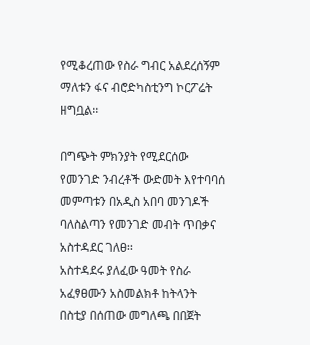የሚቆረጠው የስራ ግብር አልደረሰኝም ማለቱን ፋና ብሮድካስቲንግ ኮርፖሬት ዘግቧል፡፡

በግጭት ምክንያት የሚደርሰው የመንገድ ንብረቶች ውድመት እየተባባሰ መምጣቱን በአዲስ አበባ መንገዶች ባለስልጣን የመንገድ መብት ጥበቃና አስተዳደር ገለፀ፡፡
አስተዳደሩ ያለፈው ዓመት የስራ አፈፃፀሙን አስመልክቶ ከትላንት በስቲያ በሰጠው መግለጫ በበጀት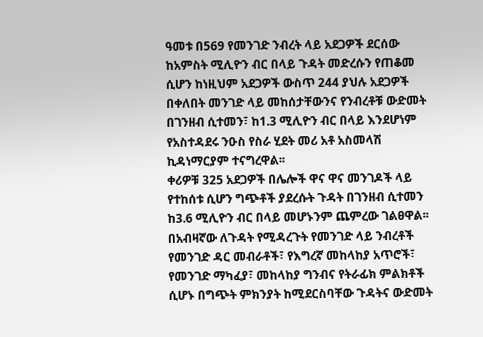ዓመቱ በ569 የመንገድ ንብረት ላይ አደጋዎች ደርሰው ከአምስት ሚሊዮን ብር በላይ ጉዳት መድረሱን የጠቆመ ሲሆን ከነዚህም አደጋዎች ውስጥ 244 ያህሉ አደጋዎች በቀለበት መንገድ ላይ መከሰታቸውንና የንብረቶቹ ውድመት በገንዘብ ሲተመን፣ ከ1.3 ሚሊዮን ብር በላይ እንደሆነም የአስተዳደሩ ንዑስ የስራ ሂደት መሪ አቶ አስመላሽ ኪዳነማርያም ተናግረዋል፡፡
ቀሪዎቹ 325 አደጋዎች በሌሎች ዋና ዋና መንገዶች ላይ የተከሰቱ ሲሆን ግጭቶች ያደረሱት ጉዳት በገንዘብ ሲተመን ከ3.6 ሚሊዮን ብር በላይ መሆኑንም ጨምረው ገልፀዋል፡፡
በአብዛኛው ለጉዳት የሚዳረጉት የመንገድ ላይ ንብረቶች የመንገድ ዳር መብራቶች፣ የእግረኛ መከላከያ አጥሮች፣ የመንገድ ማካፈያ፣ መከላከያ ግንብና የትራፊክ ምልክቶች ሲሆኑ በግጭት ምክንያት ከሚደርስባቸው ጉዳትና ውድመት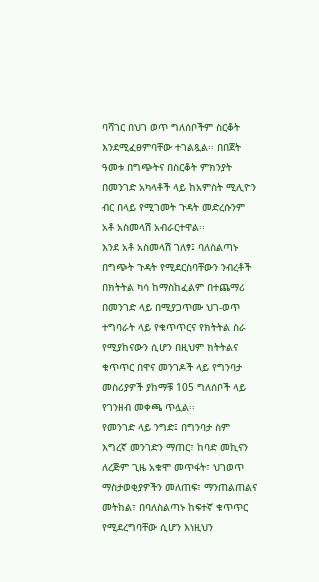ባሻገር በህገ ወጥ ግለሰቦችም ስርቆት እንደሚፈፀምባቸው ተገልጿል፡፡ በበጀት ዓመቱ በግጭትና በስርቆት ምክንያት በመንገድ አካላቶች ላይ ከአምስት ሚሊዮን ብር በላይ የሚገመት ጉዳት መድረሱንም አቶ አስመላሽ አብራርተዋል፡፡
እንደ አቶ አስመላሽ ገለፃ፤ ባለስልጣኑ በግጭት ጉዳት የሚደርስባቸውን ንብረቶች በክትትል ካሳ ከማስከፈልም በተጨማሪ በመንገድ ላይ በሚያጋጥሙ ህገ-ወጥ ተግባራት ላይ የቁጥጥርና የክትትል ስራ የሚያከናውን ሲሆን በዚህም ክትትልና ቁጥጥር በዋና መንገዶች ላይ የግንባታ መስሪያዎች ያከማቹ 105 ግለሰቦች ላይ የገንዘብ መቀጫ ጥሏል፡፡
የመንገድ ላይ ንግድ፤ በግንባታ ስም እግረኛ መንገድን ማጠር፣ ከባድ መኪናን ለረጅም ጊዜ አቁሞ መጥፋት፣ ህገወጥ ማስታወቂያዎችን መለጠፍ፣ ማንጠልጠልና መትከል፣ በባለስልጣኑ ከፍተኛ ቁጥጥር የሚደረግባቸው ሲሆን እነዚህን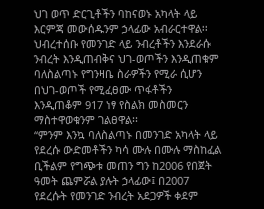ህገ ወጥ ድርጊቶችን ባከናወኑ አካላት ላይ እርምጃ መውሰዱንም ኃላፊው አብራርተዋል፡፡
ህብረተሰቡ የመንገድ ላይ ንብረቶችን እንደራሱ ንብረት እንዲጠብቅና ህገ-ወጦችን እንዲጠቁም ባለስልጣኑ የግንዛቤ ስራዎችን የሚራ ሲሆን በህገ-ወጦች የሚፈፀሙ ጥፋቶችን እንዲጠቆም 917 ነፃ የስልክ መስመርን ማስተዋወቁንም ገልፀዋል፡፡
“ምንም እንኳ ባለስልጣኑ በመንገድ አካላት ላይ የደረሱ ውድመቶችን ካሳ ሙሉ በሙሉ ማስከፈል ቢችልም የግጭቱ መጠን ግን ከ2006 የበጀት ዓመት ጨምሯል ያሉት ኃላፊው፤ በ2007 የደረሱት የመንገድ ንብረት አደጋዎች ቀደም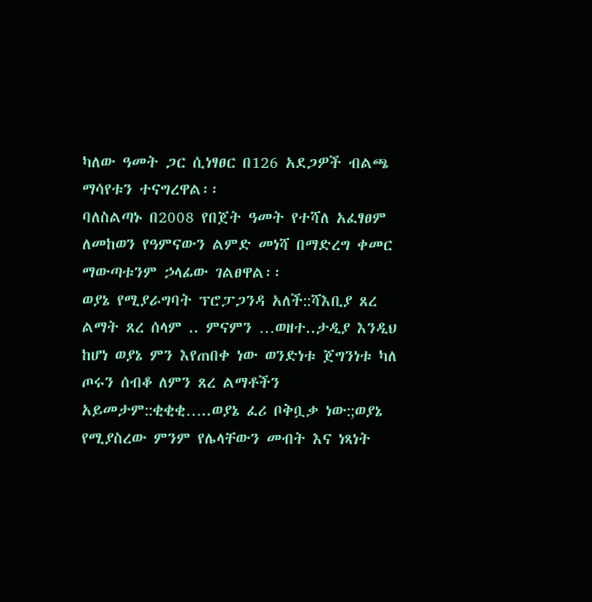ካለው ዓመት ጋር ሲነፃፀር በ126 አደጋዎች ብልጫ ማሳየቱን ተናግረዋል፡፡
ባለስልጣኑ በ2008 የበጀት ዓመት የተሻለ አፈፃፀም ለመከወን የዓምናውን ልምድ መነሻ በማድረግ ቀመር ማውጣቱንም ኃላፊው ገልፀዋል፡፡
ወያኔ የሚያራግባት ፕሮፓጋንዳ አለች::ሻእቢያ ጸረ ልማት ጸረ ሰላም .. ምናምን …ወዘተ..ታዲያ እንዲህ ከሆነ ወያኔ ምን እየጠበቀ ነው ወንድነቱ ጀግንነቱ ካለ ጦሩን ሰብቆ ለምን ጸረ ልማቶችን አይመታም::ቂቂቂ…..ወያኔ ፈሪ ቦቅቧቃ ነው:;ወያኔ የሚያስረው ምንም የሌላቸውን መብት እና ነጻነት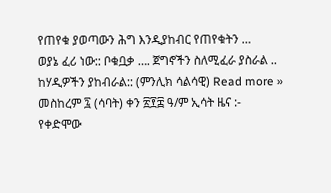የጠየቁ ያወጣውን ሕግ እንዲያከብር የጠየቁትን …
ወያኔ ፈሪ ነው:: ቦቁቧቃ …. ጀግኖችን ስለሚፈራ ያስራል .. ከሃዲዎችን ያከብራል:: (ምንሊክ ሳልሳዊ) Read more »
መስከረም ፯ (ሳባት) ቀን ፳፻፰ ዓ/ም ኢሳት ዜና :- የቀድሞው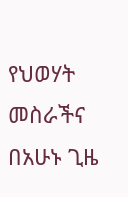የህወሃት መስራችና በአሁኑ ጊዜ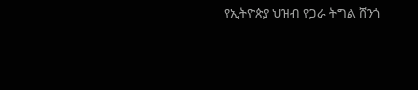የኢትዮጵያ ህዝብ የጋራ ትግል ሸንጎ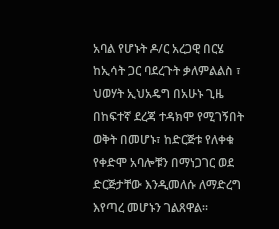አባል የሆኑት ዶ/ር አረጋዊ በርሄ ከኢሳት ጋር ባደረጉት ቃለምልልስ ፣ ህወሃት ኢህአዴግ በአሁኑ ጊዜ በከፍተኛ ደረጃ ተዳክሞ የሚገኝበት ወቅት በመሆኑ፣ ከድርጅቱ የለቀቁ የቀድሞ አባሎቹን በማነጋገር ወደ ድርጅታቸው እንዲመለሱ ለማድረግ እየጣረ መሆኑን ገልጸዋል።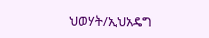ህወሃት/ኢህአዴግ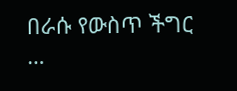በራሱ የውስጥ ችግር …